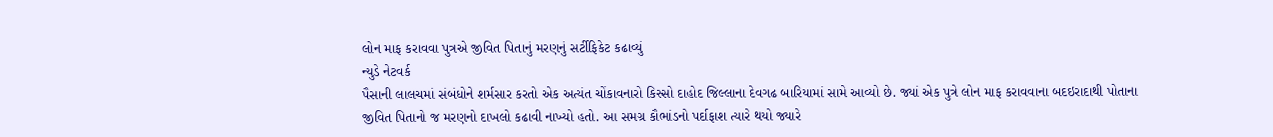લોન માફ કરાવવા પુત્રએ જીવિત પિતાનું મરણનું સર્ટીફિકેટ કઢાવ્યું
ન્યુડે નેટવર્ક
પૈસાની લાલચમાં સંબંધોને શર્મસાર કરતો એક અત્યંત ચોંકાવનારો કિસ્સો દાહોદ જિલ્લાના દેવગઢ બારિયામાં સામે આવ્યો છે. જ્યાં એક પુત્રે લોન માફ કરાવવાના બદઇરાદાથી પોતાના જીવિત પિતાનો જ મરણનો દાખલો કઢાવી નાખ્યો હતો. આ સમગ્ર કૌભાંડનો પર્દાફાશ ત્યારે થયો જ્યારે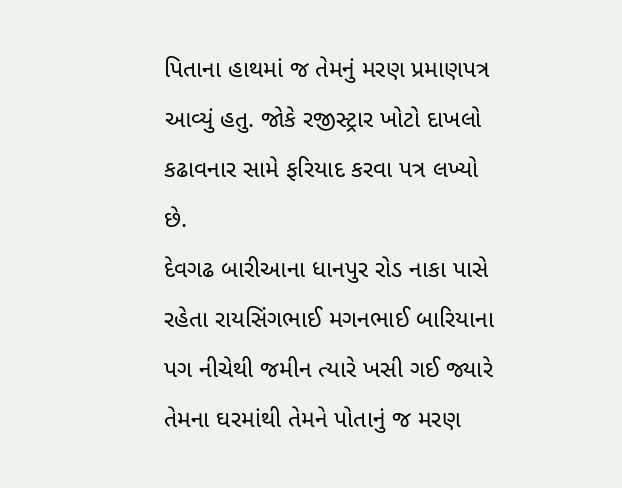પિતાના હાથમાં જ તેમનું મરણ પ્રમાણપત્ર આવ્યું હતુ. જોકે રજીસ્ટ્રાર ખોટો દાખલો કઢાવનાર સામે ફરિયાદ કરવા પત્ર લખ્યો છે.
દેવગઢ બારીઆના ધાનપુર રોડ નાકા પાસે રહેતા રાયસિંગભાઈ મગનભાઈ બારિયાના પગ નીચેથી જમીન ત્યારે ખસી ગઈ જ્યારે તેમના ઘરમાંથી તેમને પોતાનું જ મરણ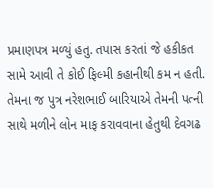પ્રમાણપત્ર મળ્યું હતુ. તપાસ કરતાં જે હકીકત સામે આવી તે કોઈ ફિલ્મી કહાનીથી કમ ન હતી. તેમના જ પુત્ર નરેશભાઈ બારિયાએ તેમની પત્ની સાથે મળીને લોન માફ કરાવવાના હેતુથી દેવગઢ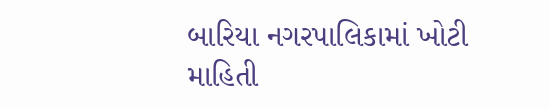બારિયા નગરપાલિકામાં ખોટી માહિતી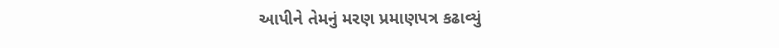આપીને તેમનું મરણ પ્રમાણપત્ર કઢાવ્યું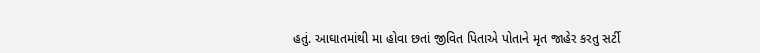હતું. આઘાતમાંથી મા હોવા છતાં જીવિત પિતાએ પોતાને મૃત જાહેર કરતુ સર્ટી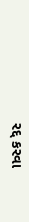રદ્દ કરવા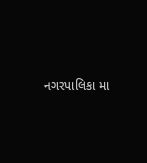નગરપાલિકા મા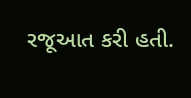રજૂઆત કરી હતી.